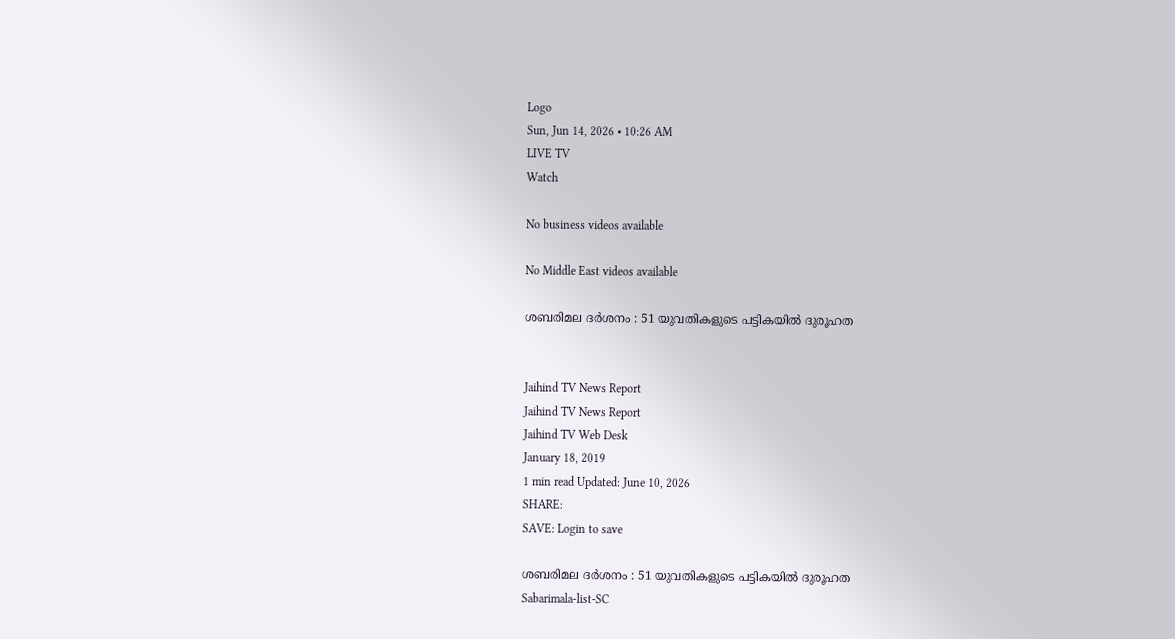Logo
Sun, Jun 14, 2026 • 10:26 AM
LIVE TV
Watch

No business videos available

No Middle East videos available

ശബരിമല ദർശനം : 51 യുവതികളുടെ പട്ടികയിൽ ദുരൂഹത


Jaihind TV News Report
Jaihind TV News Report
Jaihind TV Web Desk
January 18, 2019
1 min read Updated: June 10, 2026
SHARE:
SAVE: Login to save

ശബരിമല ദർശനം : 51 യുവതികളുടെ പട്ടികയിൽ ദുരൂഹത
Sabarimala-list-SC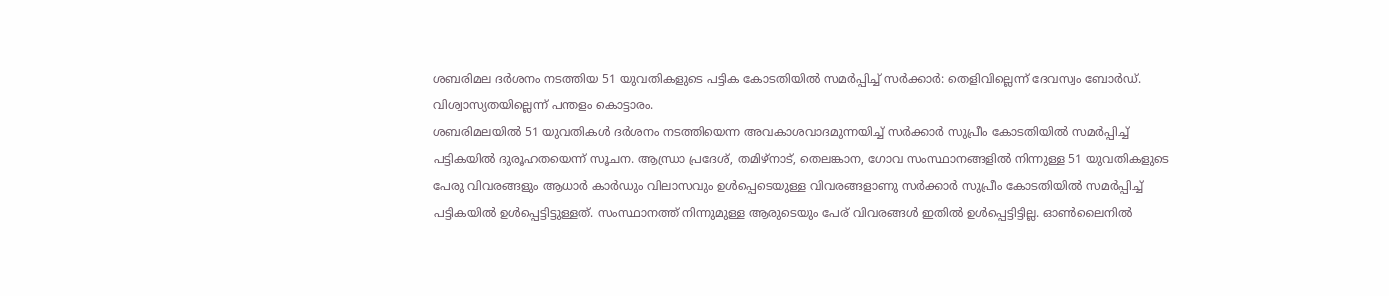ശബരിമല ദർശനം നടത്തിയ 51 യുവതികളുടെ പട്ടിക കോടതിയിൽ സമർപ്പിച്ച് സർക്കാർ: തെളിവില്ലെന്ന് ദേവസ്വം ബോർഡ്. വിശ്വാസ്യതയില്ലെന്ന് പന്തളം കൊട്ടാരം.
ശബരിമലയിൽ 51 യുവതികൾ ദർശനം നടത്തിയെന്ന അവകാശവാദമുന്നയിച്ച് സർക്കാർ സുപ്രീം കോടതിയിൽ സമർപ്പിച്ച് പട്ടികയിൽ ദുരൂഹതയെന്ന് സൂചന. ആന്ധ്രാ പ്രദേശ്, തമിഴ്‌നാട്, തെലങ്കാന, ഗോവ സംസ്ഥാനങ്ങളിൽ നിന്നുള്ള 51 യുവതികളുടെ പേരു വിവരങ്ങളും ആധാർ കാർഡും വിലാസവും ഉൾപ്പെടെയുള്ള വിവരങ്ങളാണു സർക്കാർ സുപ്രീം കോടതിയിൽ സമർപ്പിച്ച് പട്ടികയിൽ ഉൾപ്പെട്ടിട്ടുള്ളത്. സംസ്ഥാനത്ത് നിന്നുമുള്ള ആരുടെയും പേര് വിവരങ്ങൾ ഇതിൽ ഉൾപ്പെട്ടിട്ടില്ല. ഓൺലൈനിൽ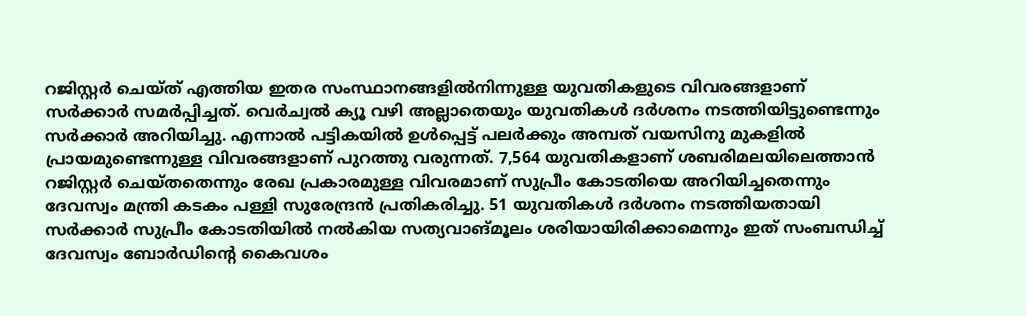റജിസ്റ്റർ ചെയ്ത് എത്തിയ ഇതര സംസ്ഥാനങ്ങളിൽനിന്നുള്ള യുവതികളുടെ വിവരങ്ങളാണ് സർക്കാർ സമർപ്പിച്ചത്. വെർച്വൽ ക്യൂ വഴി അല്ലാതെയും യുവതികൾ ദർശനം നടത്തിയിട്ടുണ്ടെന്നും സർക്കാർ അറിയിച്ചു. എന്നാൽ പട്ടികയിൽ ഉൾപ്പെട്ട് പലർക്കും അമ്പത് വയസിനു മുകളിൽ പ്രായമുണ്ടെന്നുള്ള വിവരങ്ങളാണ് പുറത്തു വരുന്നത്. 7,564 യുവതികളാണ് ശബരിമലയിലെത്താൻ റജിസ്റ്റർ ചെയ്തതെന്നും രേഖ പ്രകാരമുള്ള വിവരമാണ് സുപ്രീം കോടതിയെ അറിയിച്ചതെന്നും ദേവസ്വം മന്ത്രി കടകം പള്ളി സുരേന്ദ്രൻ പ്രതികരിച്ചു. 51 യുവതികൾ ദർശനം നടത്തിയതായി സർക്കാർ സുപ്രീം കോടതിയിൽ നൽകിയ സത്യവാങ്മൂലം ശരിയായിരിക്കാമെന്നും ഇത് സംബന്ധിച്ച് ദേവസ്വം ബോർഡിന്റെ കൈവശം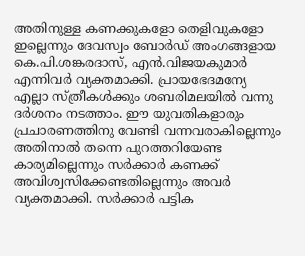അതിനുള്ള കണക്കുകളോ തെളിവുകളോ ഇല്ലെന്നും ദേവസ്വം ബോർഡ് അംഗങ്ങളായ കെ.പി.ശങ്കരദാസ്, എൻ.വിജയകുമാർ എന്നിവർ വ്യക്തമാക്കി. പ്രായഭേദമന്യേ എല്ലാ സ്ത്രീകൾക്കും ശബരിമലയിൽ വന്നു ദർശനം നടത്താം. ഈ യുവതികളാരും പ്രചാരണത്തിനു വേണ്ടി വന്നവരാകില്ലെന്നും അതിനാൽ തന്നെ പുറത്തറിയേണ്ട കാര്യമില്ലെന്നും സർക്കാർ കണക്ക് അവിശ്വസിക്കേണ്ടതില്ലെന്നും അവർ വ്യക്തമാക്കി. സർക്കാർ പട്ടിക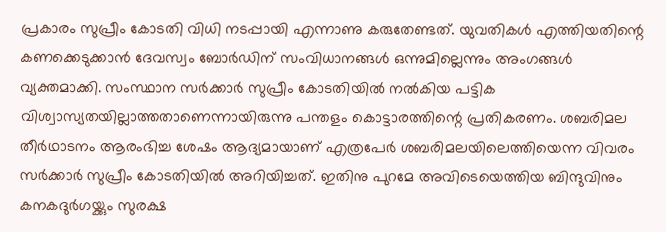പ്രകാരം സുപ്രീം കോടതി വിധി നടപ്പായി എന്നാണു കരുതേണ്ടത്. യുവതികൾ എത്തിയതിന്റെ കണക്കെടുക്കാൻ ദേവസ്വം ബോർഡിന് സംവിധാനങ്ങൾ ഒന്നുമില്ലെന്നും അംഗങ്ങൾ വ്യക്തമാക്കി. സംസ്ഥാന സർക്കാർ സുപ്രീം കോടതിയിൽ നൽകിയ പട്ടിക വിശ്വാസ്യതയില്ലാത്തതാണെന്നായിരുന്നു പന്തളം കൊട്ടാരത്തിന്റെ പ്രതികരണം. ശബരിമല തീർഥാടനം ആരംഭിച്ച ശേഷം ആദ്യമായാണ് എത്രപേർ ശബരിമലയിലെത്തിയെന്ന വിവരം സർക്കാർ സുപ്രീം കോടതിയിൽ അറിയിച്ചത്. ഇതിനു പുറമേ അവിടെയെത്തിയ ബിന്ദുവിനും കനകദുർഗയ്ക്കും സുരക്ഷ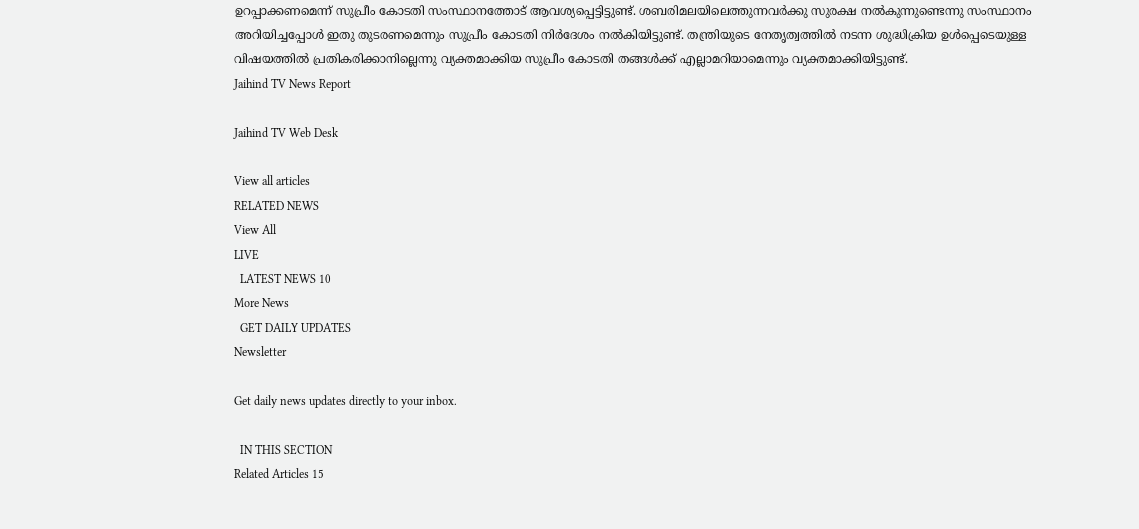ഉറപ്പാക്കണമെന്ന് സുപ്രീം കോടതി സംസ്ഥാനത്തോട് ആവശ്യപ്പെട്ടിട്ടുണ്ട്. ശബരിമലയിലെത്തുന്നവർക്കു സുരക്ഷ നൽകുന്നുണ്ടെന്നു സംസ്ഥാനം അറിയിച്ചപ്പോൾ ഇതു തുടരണമെന്നും സുപ്രീം കോടതി നിർദേശം നൽകിയിട്ടുണ്ട്. തന്ത്രിയുടെ നേതൃത്വത്തിൽ നടന്ന ശുദ്ധിക്രിയ ഉൾപ്പെടെയുള്ള വിഷയത്തിൽ പ്രതികരിക്കാനില്ലെന്നു വ്യക്തമാക്കിയ സുപ്രീം കോടതി തങ്ങൾക്ക് എല്ലാമറിയാമെന്നും വ്യക്തമാക്കിയിട്ടുണ്ട്.
Jaihind TV News Report

Jaihind TV Web Desk

View all articles
RELATED NEWS
View All
LIVE
  LATEST NEWS 10
More News
  GET DAILY UPDATES
Newsletter

Get daily news updates directly to your inbox.

  IN THIS SECTION
Related Articles 15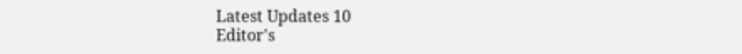Latest Updates 10
Editor's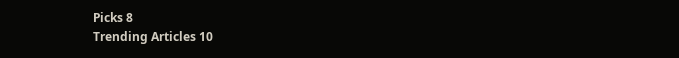Picks 8
Trending Articles 10